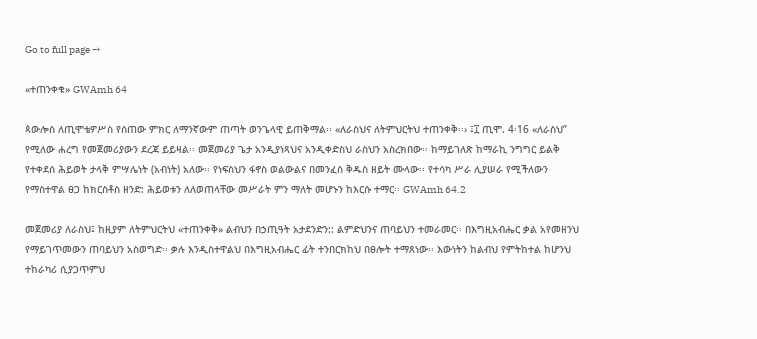Go to full page →

«ተጠንቀቁ» GWAmh 64

ጳውሎስ ለጢሞቴዎሥስ የሰጠው ምክር ለማንኛውም ጠጣት ወንጌላዊ ይጠቅማል፡፡ «ለራስህና ለትምህርትህ ተጠንቀቅ፡፡› ፤፲ ጢሞ. 4፡16 «ለራስህ” የሚለው ሐረግ የመጀመሪያውን ደረጃ ይይዛል፡፡ መጀመሪያ ጌታ አንዲያነጻህና አንዲቀድስህ ራስህን አስረክበው፡፡ ከማይገለጽ ከማራኪ ንግግር ይልቅ የተቀደሰ ሕይወት ታላቅ ምሣሌነት (አብነት) አለው፡፡ የነፍስህን ፋኖስ ወልውልና በመንፈስ ቅዱስ ዘይት ሙላው፡፡ የተሳካ ሥራ ሊያሠራ የሚችለውን የማስተዋል ፀጋ ከክርስቶስ ዘንድ: ሕይወቱን ለለወጠላቸው መሥራት ምን ማለት መሆኑን ከእርሱ ተማር፡፡ GWAmh 64.2

መጀመሪያ ለራስህ፤ ከዚያም ለትምህርትህ «ተጠንቀቅ» ልብህን በኃጢዓት አታደንድን:: ልምድህንና ጠባይህን ተመራመር፡፡ በእግዚአብሔር ቃል አየመዘንህ የማይገጥመውን ጠባይህን አስወግድ፡፡ ቃሉ እንዲስተዋልህ በእግዚአብሔር ፊት ተንበርክከህ በፀሎት ተማጸነው፡፡ እውነትን ከልብህ የምትከተል ከሆንህ ተከራካሪ ሲያጋጥምህ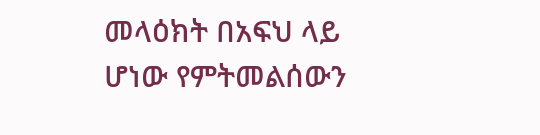መላዕክት በአፍህ ላይ ሆነው የምትመልሰውን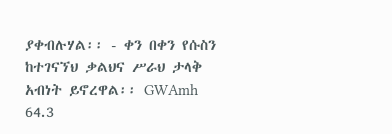ያቀብሉሃል፡፡ - ቀን በቀን የሱስን ከተገናኘህ ቃልህና ሥራህ ታላቅ አብነት ይኖረዋል፡፡ GWAmh 64.3